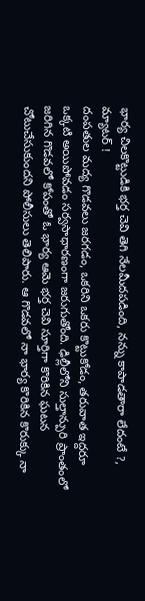భార్య చిలకొట్టుడికి భర్త చెవి తెగి నేలమీదపడింది, నన్ను కాపాడతారా లేదంటే ?, మ్యాటర్ !
దంపతుల మద్య గొడవలు జరగడం, ఒకరిని ఒకరు కొట్టుకోడం, తరువాత ఇద్దరూ ఒక్కటి అయిపోవడం సర్వసాధారణంగా జరుగుతోంది. ఢిల్లీలోని సుల్తాన్పురి ప్రాంతంలో జరిగిన గొడవలో కోపంతో ఓ భార్య ఆమె భర్త చెవి సూర్తిగా కొరికిన ఘటన చోటుచేసుకుందని పోలీసులు తెలిపారు. ఆ గొడవలో నా భార్య కొరికిన కొరుక్కు నా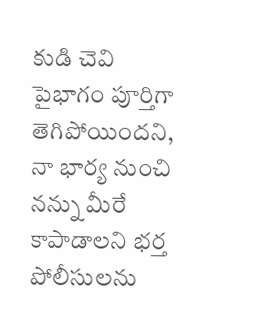కుడి చెవి పైభాగం పూర్తిగా తెగిపోయిందని, నా భార్య నుంచి నన్ను మీరే కాపాడాలని భర్త పోలీసులను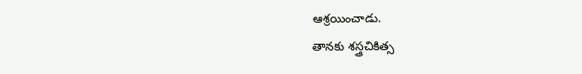ఆశ్రయించాడు.
తానకు శస్త్రచికిత్స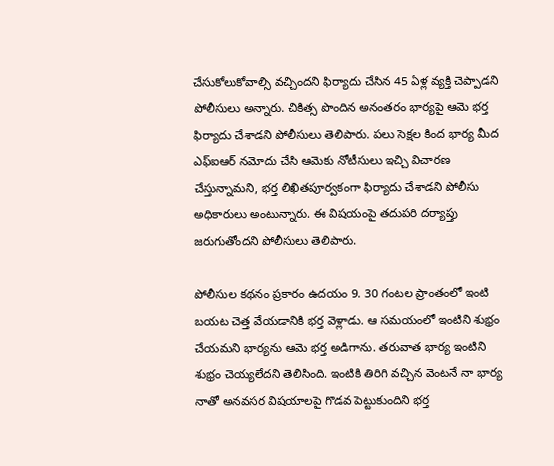చేసుకోలుకోవాల్సి వచ్చిందని ఫిర్యాదు చేసిన 45 ఏళ్ల వ్యక్తి చెప్పాడని పోలీసులు అన్నారు. చికిత్స పొందిన అనంతరం భార్యపై ఆమె భర్త ఫిర్యాదు చేశాడని పోలీసులు తెలిపారు. పలు సెక్షల కింద భార్య మీద ఎఫ్ఐఆర్ నమోదు చేసి ఆమెకు నోటీసులు ఇచ్చి విచారణ చేస్తున్నామని, భర్త లిఖితపూర్వకంగా ఫిర్యాదు చేశాడని పోలీసు అధికారులు అంటున్నారు. ఈ విషయంపై తదుపరి దర్యాప్తు జరుగుతోందని పోలీసులు తెలిపారు.

పోలీసుల కథనం ప్రకారం ఉదయం 9. 30 గంటల ప్రాంతంలో ఇంటి బయట చెత్త వేయడానికి భర్త వెళ్లాడు. ఆ సమయంలో ఇంటిని శుభ్రం చేయమని భార్యను ఆమె భర్త అడిగాను. తరువాత భార్య ఇంటిని శుభ్రం చెయ్యలేదని తెలిసింది. ఇంటికి తిరిగి వచ్చిన వెంటనే నా భార్య నాతో అనవసర విషయాలపై గొడవ పెట్టుకుందిని భర్త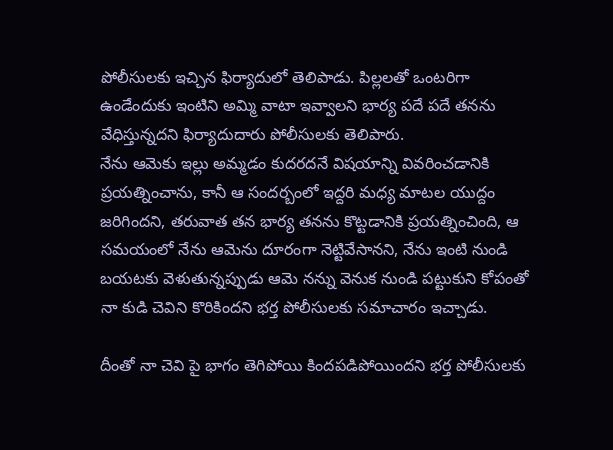పోలీసులకు ఇచ్చిన ఫిర్యాదులో తెలిపాడు. పిల్లలతో ఒంటరిగా ఉండేందుకు ఇంటిని అమ్మి వాటా ఇవ్వాలని భార్య పదే పదే తనను వేధిస్తున్నదని ఫిర్యాదుదారు పోలీసులకు తెలిపారు.
నేను ఆమెకు ఇల్లు అమ్మడం కుదరదనే విషయాన్ని వివరించడానికి ప్రయత్నించాను, కానీ ఆ సందర్బంలో ఇద్దరి మధ్య మాటల యుద్దం జరిగిందని, తరువాత తన భార్య తనను కొట్టడానికి ప్రయత్నించింది, ఆ సమయంలో నేను ఆమెను దూరంగా నెట్టివేసానని, నేను ఇంటి నుండి బయటకు వెళుతున్నప్పుడు ఆమె నన్ను వెనుక నుండి పట్టుకుని కోపంతో నా కుడి చెవిని కొరికిందని భర్త పోలీసులకు సమాచారం ఇచ్చాడు.

దీంతో నా చెవి పై భాగం తెగిపోయి కిందపడిపోయిందని భర్త పోలీసులకు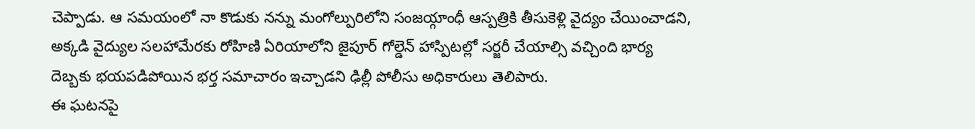చెప్పాడు. ఆ సమయంలో నా కొడుకు నన్ను మంగోల్పురిలోని సంజయ్గాంధీ ఆస్పత్రికి తీసుకెళ్లి వైద్యం చేయించాడని, అక్కడి వైద్యుల సలహామేరకు రోహిణి ఏరియాలోని జైపూర్ గోల్డెన్ హాస్పిటల్లో సర్జరీ చేయాల్సి వచ్చింది భార్య దెబ్బకు భయపడిపోయిన భర్త సమాచారం ఇచ్చాడని ఢిల్లీ పోలీసు అధికారులు తెలిపారు.
ఈ ఘటనపై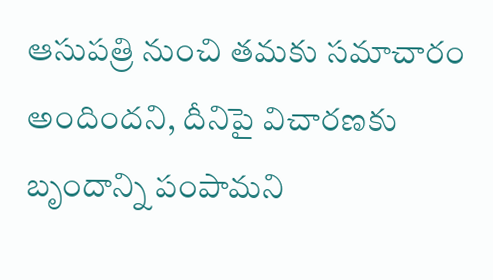ఆసుపత్రి నుంచి తమకు సమాచారం అందిందని, దీనిపై విచారణకు బృందాన్ని పంపామని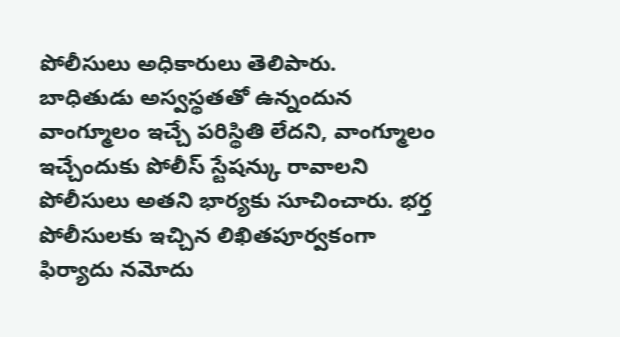పోలీసులు అధికారులు తెలిపారు. బాధితుడు అస్వస్థతతో ఉన్నందున వాంగ్మూలం ఇచ్చే పరిస్థితి లేదని, వాంగ్మూలం ఇచ్చేందుకు పోలీస్ స్టేషన్కు రావాలని పోలీసులు అతని భార్యకు సూచించారు. భర్త పోలీసులకు ఇచ్చిన లిఖితపూర్వకంగా ఫిర్యాదు నమోదు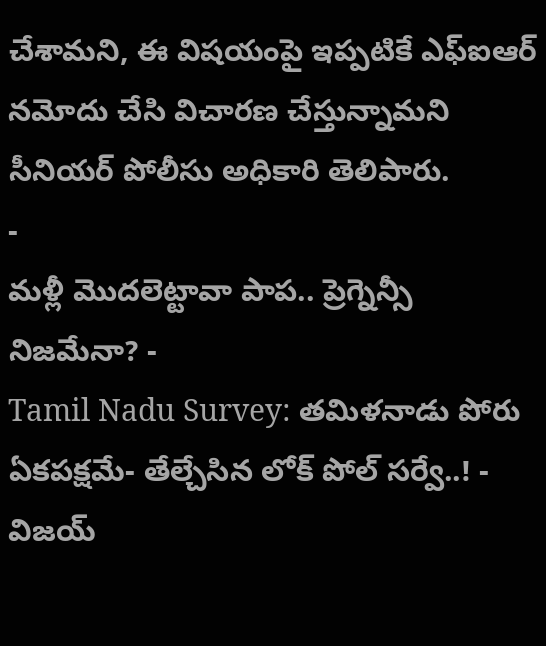చేశామని, ఈ విషయంపై ఇప్పటికే ఎఫ్ఐఆర్ నమోదు చేసి విచారణ చేస్తున్నామని సీనియర్ పోలీసు అధికారి తెలిపారు.
-
మళ్లీ మొదలెట్టావా పాప.. ప్రెగ్నెన్సీ నిజమేనా? -
Tamil Nadu Survey: తమిళనాడు పోరు ఏకపక్షమే- తేల్చేసిన లోక్ పోల్ సర్వే..! -
విజయ్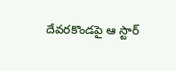దేవరకొండపై ఆ స్టార్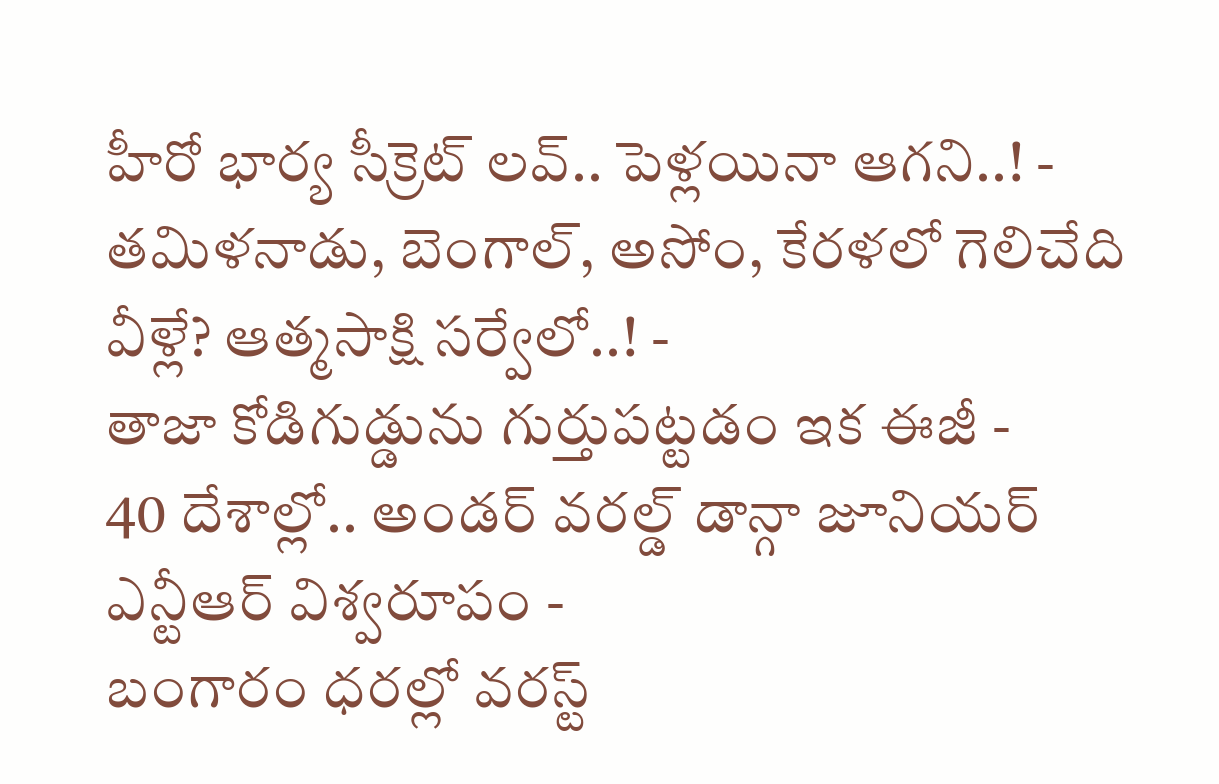హీరో భార్య సీక్రెట్ లవ్.. పెళ్లయినా ఆగని..! -
తమిళనాడు, బెంగాల్, అసోం, కేరళలో గెలిచేది వీళ్లే? ఆత్మసాక్షి సర్వేలో..! -
తాజా కోడిగుడ్డును గుర్తుపట్టడం ఇక ఈజీ -
40 దేశాల్లో.. అండర్ వరల్డ్ డాన్గా జూనియర్ ఎన్టీఆర్ విశ్వరూపం -
బంగారం ధరల్లో వరస్ట్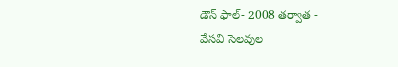డౌన్ ఫాల్- 2008 తర్వాత -
వేసవి సెలవుల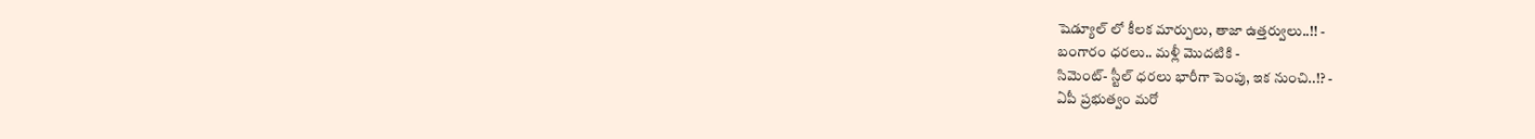షెడ్యూల్ లో కీలక మార్పులు, తాజా ఉత్తర్వులు..!! -
బంగారం ధరలు.. మళ్లీ మొదటికి -
సిమెంట్- స్టీల్ ధరలు భారీగా పెంపు, ఇక నుంచి..!? -
ఏపీ ప్రభుత్వం మరో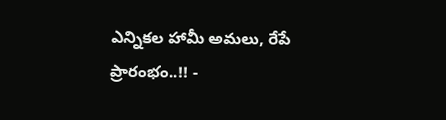ఎన్నికల హామీ అమలు, రేపే ప్రారంభం..!! -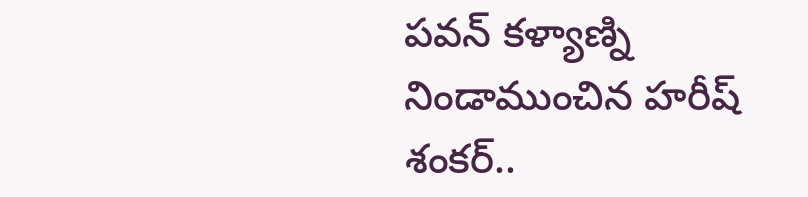పవన్ కళ్యాణ్ని నిండాముంచిన హరీష్ శంకర్..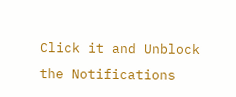Click it and Unblock the Notifications